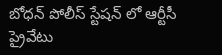బోధన్ పోలీస్ స్టేషన్ లో ఆర్టీసీ ప్రైవేటు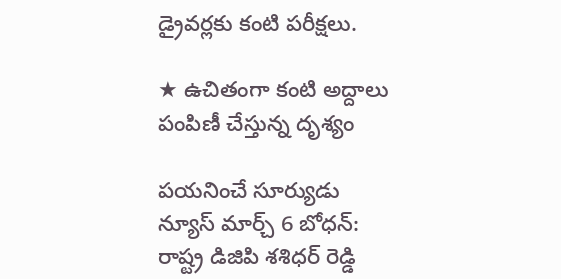డ్రైవర్లకు కంటి పరీక్షలు.

★ ఉచితంగా కంటి అద్దాలు పంపిణీ చేస్తున్న దృశ్యం

పయనించే సూర్యుడు న్యూస్ మార్చ్ 6 బోధన్: రాష్ట్ర డిజిపి శశిధర్ రెడ్డి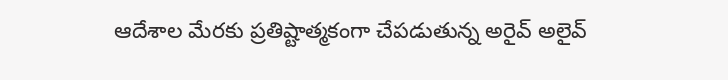ఆదేశాల మేరకు ప్రతిష్టాత్మకంగా చేపడుతున్న అరైవ్ అలైవ్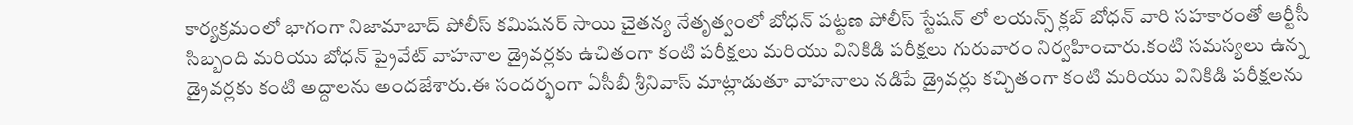కార్యక్రమంలో భాగంగా నిజామాబాద్ పోలీస్ కమిషనర్ సాయి చైతన్య నేతృత్వంలో బోధన్ పట్టణ పోలీస్ స్టేషన్ లో లయన్స్ క్లబ్ బోధన్ వారి సహకారంతో ఆర్టీసీ సిబ్బంది మరియు బోధన్ ప్రైవేట్ వాహనాల డ్రైవర్లకు ఉచితంగా కంటి పరీక్షలు మరియు వినికిడి పరీక్షలు గురువారం నిర్వహించారు.కంటి సమస్యలు ఉన్న డ్రైవర్లకు కంటి అద్దాలను అందజేశారు.ఈ సందర్భంగా ఏసీబీ శ్రీనివాస్ మాట్లాడుతూ వాహనాలు నడిపే డ్రైవర్లు కచ్చితంగా కంటి మరియు వినికిడి పరీక్షలను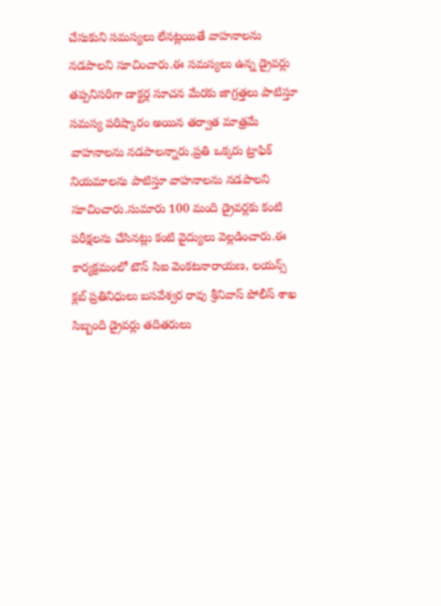చేసుకుని సమస్యలు లేనట్లయితే వాహనాలను నడపాలని సూచించారు.ఈ సమస్యలు ఉన్న డ్రైవర్లు తప్పనిసరిగా డాక్టర్ల సూచన మేరకు జాగ్రత్తలు పాటిస్తూ సమస్య పరిష్కారం అయిన తర్వాత మాత్రమే వాహనాలను నడపాలన్నారు.ప్రతి ఒక్కరు ట్రాఫిక్ నియమాలను పాటిస్తూ వాహనాలను నడపాలని సూచించారు.సుమారు 100 మంది డ్రైవర్లకు కంటి పరీక్షలను చేసినట్లు కంటి వైద్యులు వెల్లడించారు.ఈ కార్యక్రమంలో టౌన్ సిఐ వెంకటనారాయణ, లయన్స్ క్లబ్ ప్రతినిధులు బసవేశ్వర రావు శ్రీనివాస్ పోలీస్ శాఖ సిబ్బంది డ్రైవర్లు తదితరులు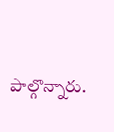పాల్గొన్నారు.